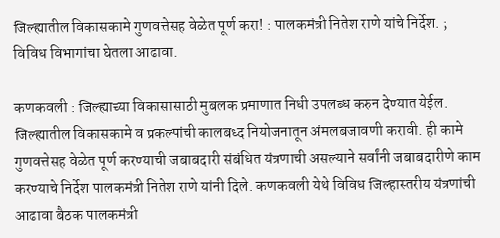जिल्ह्यातील विकासकामे गुणवत्तेसह वेळेत पूर्ण करा! : पालकमंत्री नितेश राणे यांचे निर्देश. ; विविध विभागांचा घेतला आढावा.

कणकवली : जिल्ह्याच्या विकासासाठी मुबलक प्रमाणात निधी उपलब्ध करुन देण्यात येईल. जिल्ह्यातील विकासकामे व प्रकल्पांची कालबध्द नियोजनातून अंमलबजावणी करावी. ही कामे गुणवत्तेसह वेळेत पूर्ण करण्याची जबाबदारी संबंधित यंत्रणाची असल्याने सर्वांनी जबाबदारीणे काम करण्याचे निर्देश पालकमंत्री नितेश राणे यांनी दिले. कणकवली येथे विविध जिल्हास्तरीय यंत्रणांची आढावा बैठक पालकमंत्री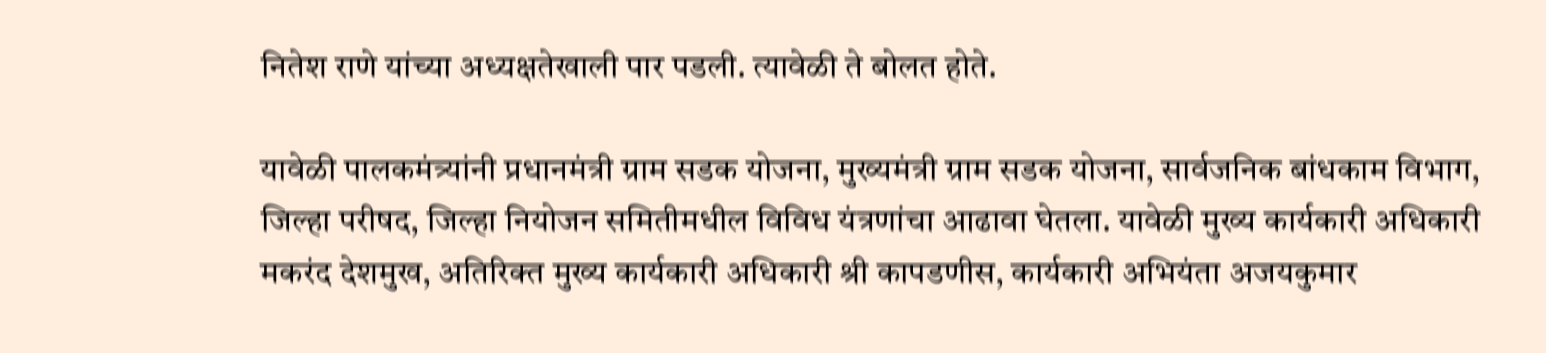नितेश राणे यांच्या अध्यक्षतेखाली पार पडली. त्यावेळी ते बोलत होते.

यावेळी पालकमंत्र्यांनी प्रधानमंत्री ग्राम सडक योजना, मुख्यमंत्री ग्राम सडक योजना, सार्वजनिक बांधकाम विभाग, जिल्हा परीषद, जिल्हा नियोजन समितीमधील विविध यंत्रणांचा आढावा घेतला. यावेळी मुख्य कार्यकारी अधिकारी मकरंद देशमुख, अतिरिक्त मुख्य कार्यकारी अधिकारी श्री कापडणीस, कार्यकारी अभियंता अजयकुमार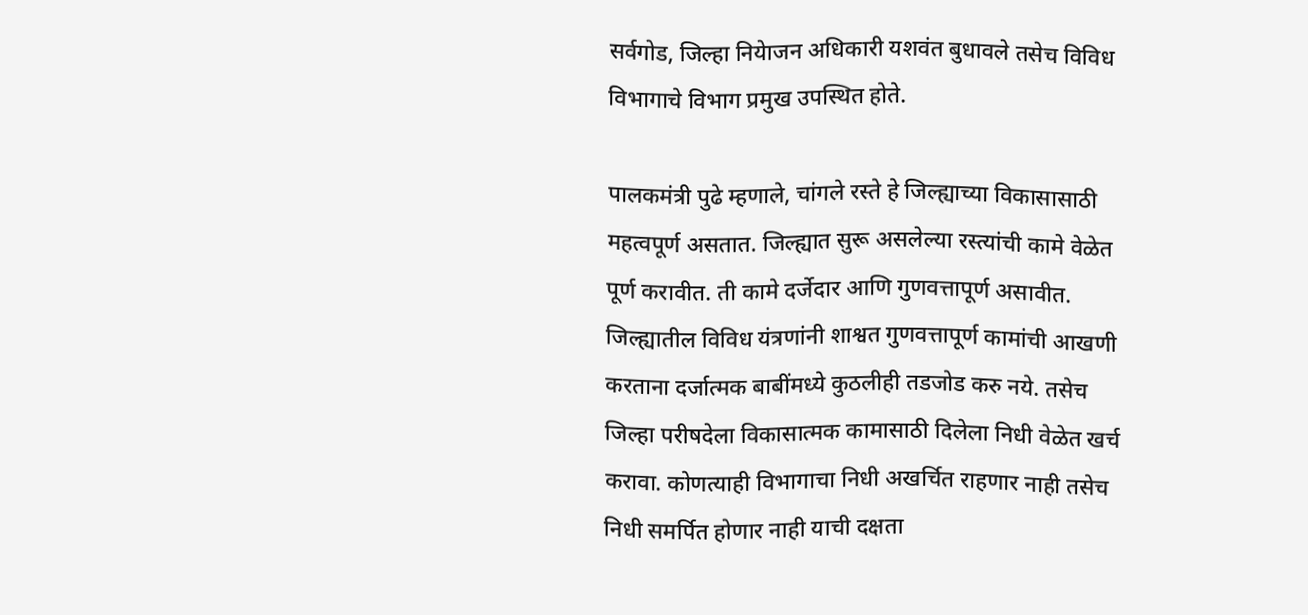सर्वगोड, जिल्हा नियेाजन अधिकारी यशवंत बुधावले तसेच विविध विभागाचे विभाग प्रमुख उपस्थित होते.

पालकमंत्री पुढे म्हणाले, चांगले रस्ते हे जिल्ह्याच्या विकासासाठी महत्वपूर्ण असतात. जिल्ह्यात सुरू असलेल्या रस्त्यांची कामे वेळेत पूर्ण करावीत. ती कामे दर्जेदार आणि गुणवत्तापूर्ण असावीत. जिल्ह्यातील विविध यंत्रणांनी शाश्वत गुणवत्तापूर्ण कामांची आखणी करताना दर्जात्मक बाबींमध्ये कुठलीही तडजोड करु नये. तसेच जिल्हा परीषदेला विकासात्मक कामासाठी दिलेला निधी वेळेत खर्च करावा. कोणत्याही विभागाचा निधी अखर्चित राहणार नाही तसेच निधी समर्पित होणार नाही याची दक्षता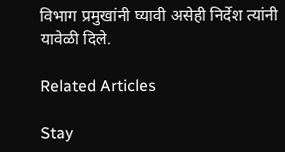विभाग प्रमुखांनी घ्यावी असेही निर्देश त्यांनी यावेळी दिले.

Related Articles

Stay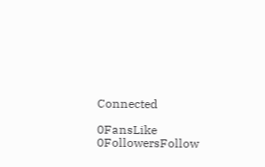Connected

0FansLike
0FollowersFollow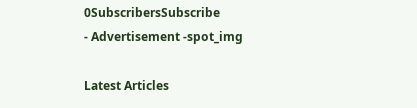0SubscribersSubscribe
- Advertisement -spot_img

Latest Articles